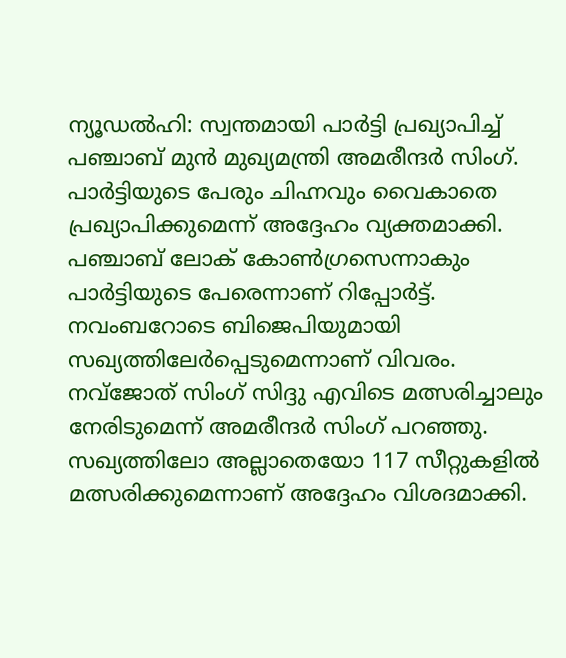ന്യൂഡൽഹി: സ്വന്തമായി പാർട്ടി പ്രഖ്യാപിച്ച് പഞ്ചാബ് മുൻ മുഖ്യമന്ത്രി അമരീന്ദർ സിംഗ്. പാർട്ടിയുടെ പേരും ചിഹ്നവും വൈകാതെ പ്രഖ്യാപിക്കുമെന്ന് അദ്ദേഹം വ്യക്തമാക്കി. പഞ്ചാബ് ലോക് കോൺഗ്രസെന്നാകും പാർട്ടിയുടെ പേരെന്നാണ് റിപ്പോർട്ട്. നവംബറോടെ ബിജെപിയുമായി സഖ്യത്തിലേർപ്പെടുമെന്നാണ് വിവരം. നവ്ജോത് സിംഗ് സിദ്ദു എവിടെ മത്സരിച്ചാലും നേരിടുമെന്ന് അമരീന്ദർ സിംഗ് പറഞ്ഞു. സഖ്യത്തിലോ അല്ലാതെയോ 117 സീറ്റുകളിൽ മത്സരിക്കുമെന്നാണ് അദ്ദേഹം വിശദമാക്കി.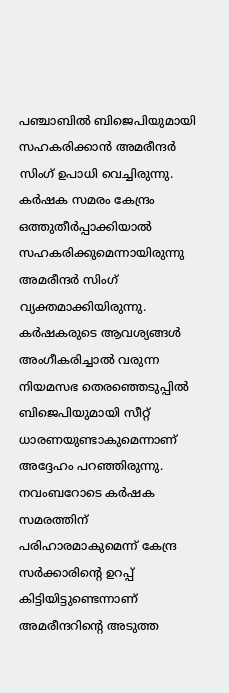പഞ്ചാബിൽ ബിജെപിയുമായി സഹകരിക്കാൻ അമരീന്ദർ സിംഗ് ഉപാധി വെച്ചിരുന്നു. കർഷക സമരം കേന്ദ്രം ഒത്തുതീർപ്പാക്കിയാൽ സഹകരിക്കുമെന്നായിരുന്നു അമരീന്ദർ സിംഗ് വ്യക്തമാക്കിയിരുന്നു. കർഷകരുടെ ആവശ്യങ്ങൾ അംഗീകരിച്ചാൽ വരുന്ന നിയമസഭ തെരഞ്ഞെടുപ്പിൽ ബിജെപിയുമായി സീറ്റ് ധാരണയുണ്ടാകുമെന്നാണ് അദ്ദേഹം പറഞ്ഞിരുന്നു. നവംബറോടെ കർഷക സമരത്തിന് പരിഹാരമാകുമെന്ന് കേന്ദ്ര സർക്കാരിന്റെ ഉറപ്പ് കിട്ടിയിട്ടുണ്ടെന്നാണ് അമരീന്ദറിന്റെ അടുത്ത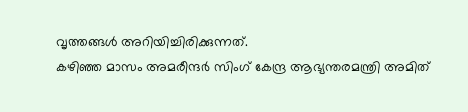വൃത്തങ്ങൾ അറിയിച്ചിരിക്കുന്നത്.
കഴിഞ്ഞ മാസം അമരീന്ദർ സിംഗ് കേന്ദ്ര ആഭ്യന്തരമന്ത്രി അമിത്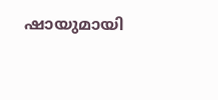ഷായുമായി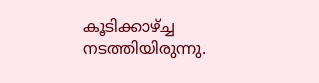കൂടിക്കാഴ്ച്ച നടത്തിയിരുന്നു.